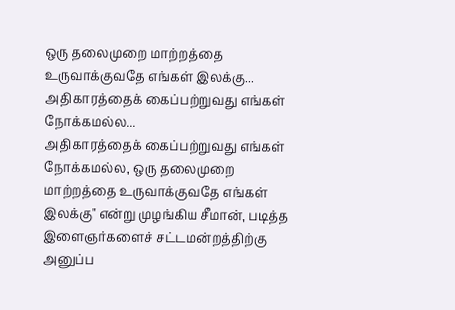ஒரு தலைமுறை மாற்றத்தை உருவாக்குவதே எங்கள் இலக்கு... அதிகாரத்தைக் கைப்பற்றுவது எங்கள் நோக்கமல்ல...
அதிகாரத்தைக் கைப்பற்றுவது எங்கள் நோக்கமல்ல, ஒரு தலைமுறை மாற்றத்தை உருவாக்குவதே எங்கள் இலக்கு" என்று முழங்கிய சீமான், படித்த இளைஞர்களைச் சட்டமன்றத்திற்கு அனுப்ப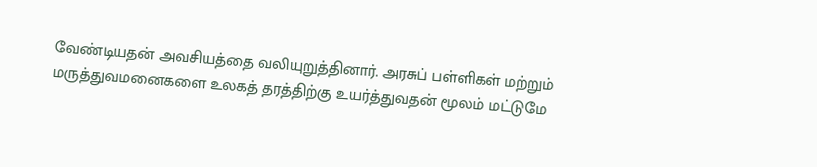வேண்டியதன் அவசியத்தை வலியுறுத்தினார். அரசுப் பள்ளிகள் மற்றும் மருத்துவமனைகளை உலகத் தரத்திற்கு உயர்த்துவதன் மூலம் மட்டுமே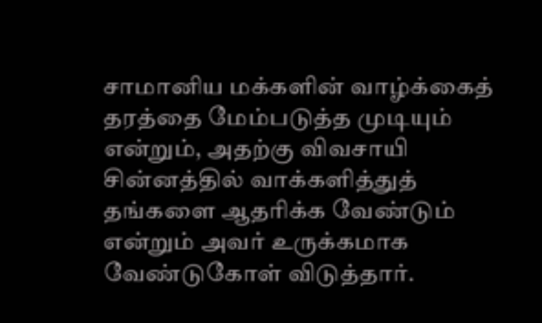சாமானிய மக்களின் வாழ்க்கைத் தரத்தை மேம்படுத்த முடியும் என்றும், அதற்கு விவசாயி சின்னத்தில் வாக்களித்துத் தங்களை ஆதரிக்க வேண்டும் என்றும் அவர் உருக்கமாக வேண்டுகோள் விடுத்தார்.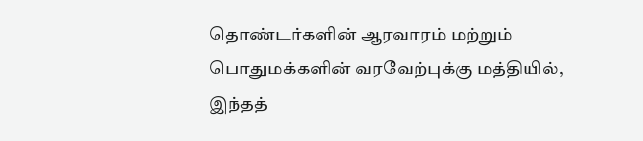தொண்டர்களின் ஆரவாரம் மற்றும் பொதுமக்களின் வரவேற்புக்கு மத்தியில், இந்தத்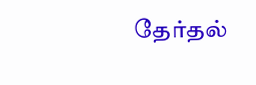தேர்தல்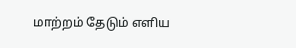மாற்றம் தேடும் எளிய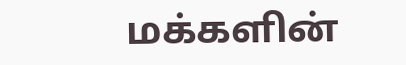மக்களின்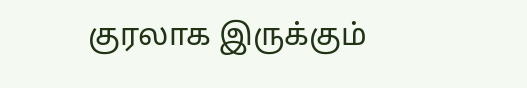குரலாக இருக்கும்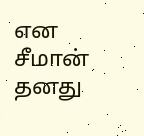என சீமான் தனது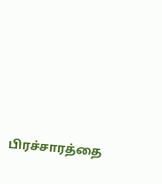பிரச்சாரத்தை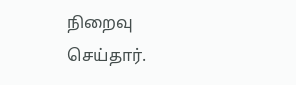நிறைவு செய்தார்.